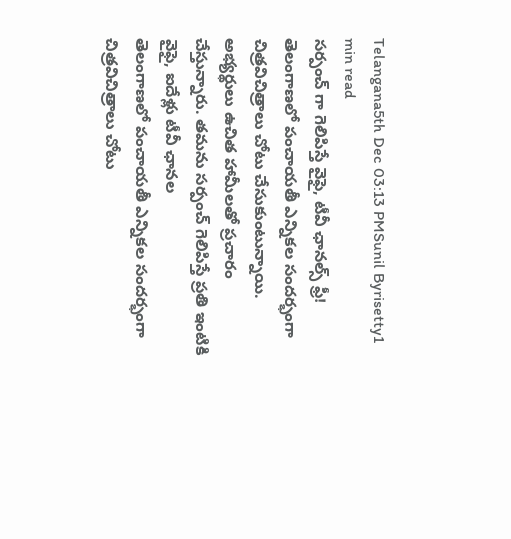Telangana5th Dec 03:13 PMSunil Byrisetty1 min read
సర్పంచ్ గా గెలిపిస్తే వైఫై, టీవీ ఛానల్స్ ఫ్రీ!
తెలంగాణలో పంచాయతీ ఎన్నికల సందర్భంగా చిత్రవిచిత్రాలు చోటు చేసుకుంటున్నాయి. అభ్యర్థులు ఉచిత హామీలతో ప్రచారం చేస్తున్నారు. తమను సర్పంచ్ గెలిపిస్తే ప్రతి ఇంటికి వైఫై, ఐదేళ్లు టీవీ ఛానల
తెలంగాణలో పంచాయతీ ఎన్నికల సందర్భంగా చిత్రవిచిత్రాలు చోటు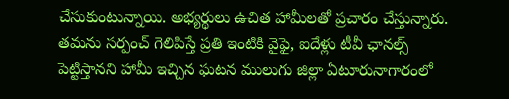చేసుకుంటున్నాయి. అభ్యర్థులు ఉచిత హామీలతో ప్రచారం చేస్తున్నారు. తమను సర్పంచ్ గెలిపిస్తే ప్రతి ఇంటికి వైఫై, ఐదేళ్లు టీవీ ఛానల్స్ పెట్టిస్తానని హామీ ఇచ్చిన ఘటన ములుగు జిల్లా ఏటూరునాగారంలో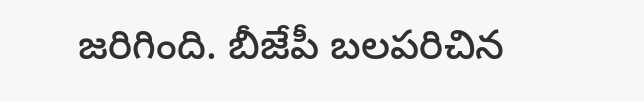జరిగింది. బీజేపీ బలపరిచిన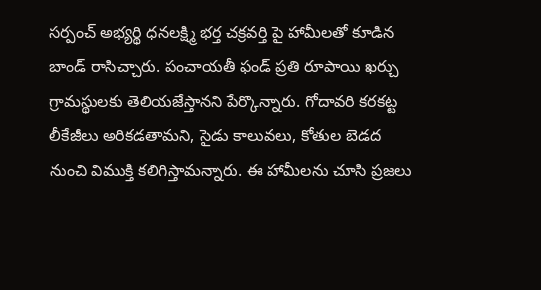సర్పంచ్ అభ్యర్థి ధనలక్ష్మి భర్త చక్రవర్తి పై హామీలతో కూడిన బాండ్ రాసిచ్చారు. పంచాయతీ ఫండ్ ప్రతి రూపాయి ఖర్చు గ్రామస్థులకు తెలియజేస్తానని పేర్కొన్నారు. గోదావరి కరకట్ట లీకేజీలు అరికడతామని, సైడు కాలువలు, కోతుల బెడద నుంచి విముక్తి కలిగిస్తామన్నారు. ఈ హామీలను చూసి ప్రజలు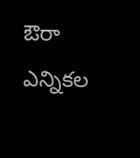ఔరా ఎన్నికల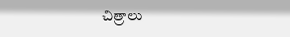చిత్రాలు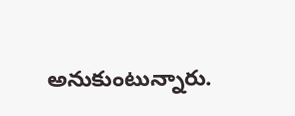అనుకుంటున్నారు.